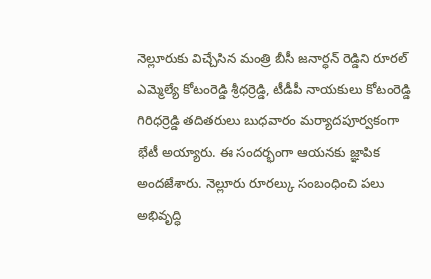నెల్లూరుకు విచ్చేసిన మంత్రి బీసీ జనార్ధన్ రెడ్డిని రూరల్ ఎమ్మెల్యే కోటంరెడ్డి శ్రీధర్రెడ్డి, టీడీపీ నాయకులు కోటంరెడ్డి గిరిధర్రెడ్డి తదితరులు బుధవారం మర్యాదపూర్వకంగా భేటీ అయ్యారు. ఈ సందర్భంగా ఆయనకు జ్ఞాపిక అందజేశారు. నెల్లూరు రూరల్కు సంబంధించి పలు అభివృద్ధి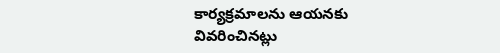కార్యక్రమాలను ఆయనకు వివరించినట్లు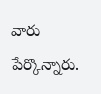వారు పేర్కొన్నారు.